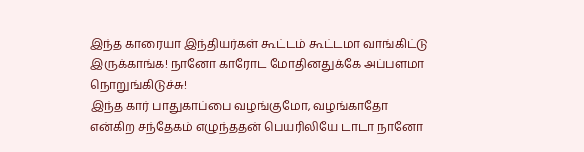இந்த காரையா இந்தியர்கள் கூட்டம் கூட்டமா வாங்கிட்டு இருக்காங்க! நானோ காரோட மோதினதுக்கே அப்பளமா நொறுங்கிடுச்சு!
இந்த கார் பாதுகாப்பை வழங்குமோ, வழங்காதோ என்கிற சந்தேகம் எழுந்ததன் பெயரிலியே டாடா நானோ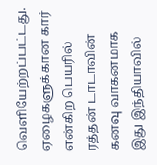வெளியேற்றப்பட்டது. ஏழைகளுக்கான கார் என்கிற பெயரில் ரத்தன் டாடாவின் கனவு வாகனமாக இது இந்தியாவில்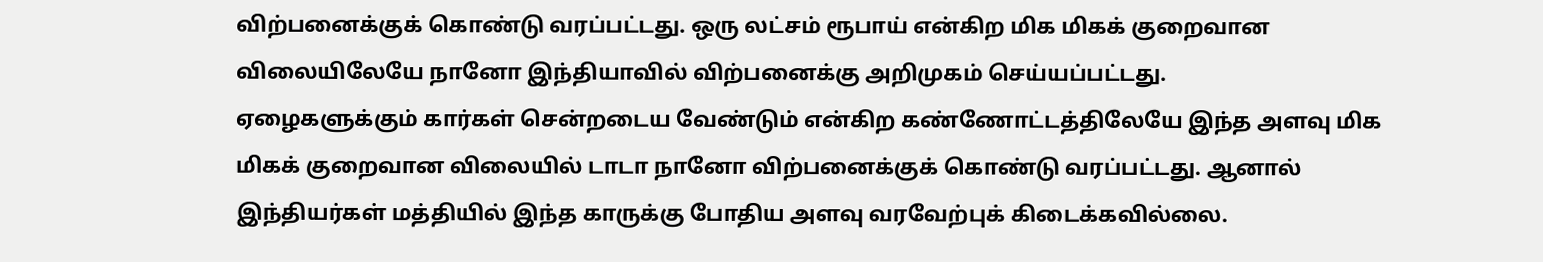விற்பனைக்குக் கொண்டு வரப்பட்டது. ஒரு லட்சம் ரூபாய் என்கிற மிக மிகக் குறைவான விலையிலேயே நானோ இந்தியாவில் விற்பனைக்கு அறிமுகம் செய்யப்பட்டது.
ஏழைகளுக்கும் கார்கள் சென்றடைய வேண்டும் என்கிற கண்ணோட்டத்திலேயே இந்த அளவு மிக மிகக் குறைவான விலையில் டாடா நானோ விற்பனைக்குக் கொண்டு வரப்பட்டது. ஆனால் இந்தியர்கள் மத்தியில் இந்த காருக்கு போதிய அளவு வரவேற்புக் கிடைக்கவில்லை.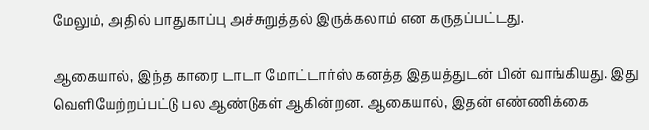மேலும், அதில் பாதுகாப்பு அச்சுறுத்தல் இருக்கலாம் என கருதப்பட்டது.

ஆகையால், இந்த காரை டாடா மோட்டார்ஸ் கனத்த இதயத்துடன் பின் வாங்கியது. இது வெளியேற்றப்பட்டு பல ஆண்டுகள் ஆகின்றன. ஆகையால், இதன் எண்ணிக்கை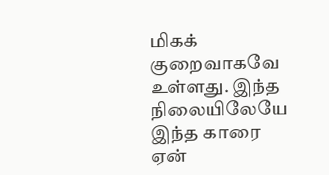மிகக் குறைவாகவே உள்ளது. இந்த நிலையிலேயே இந்த காரை ஏன்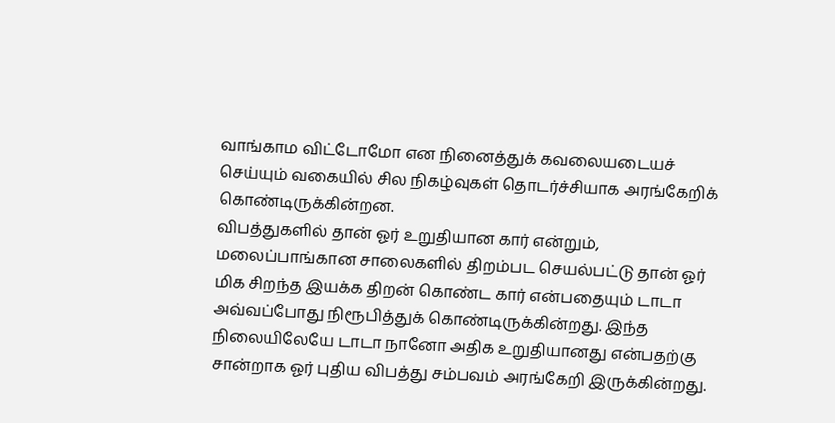வாங்காம விட்டோமோ என நினைத்துக் கவலையடையச் செய்யும் வகையில் சில நிகழ்வுகள் தொடர்ச்சியாக அரங்கேறிக் கொண்டிருக்கின்றன.
விபத்துகளில் தான் ஓர் உறுதியான கார் என்றும், மலைப்பாங்கான சாலைகளில் திறம்பட செயல்பட்டு தான் ஓர் மிக சிறந்த இயக்க திறன் கொண்ட கார் என்பதையும் டாடா அவ்வப்போது நிரூபித்துக் கொண்டிருக்கின்றது. இந்த நிலையிலேயே டாடா நானோ அதிக உறுதியானது என்பதற்கு சான்றாக ஓர் புதிய விபத்து சம்பவம் அரங்கேறி இருக்கின்றது.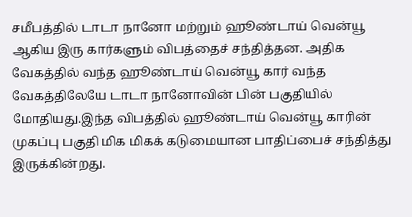சமீபத்தில் டாடா நானோ மற்றும் ஹூண்டாய் வென்யூ ஆகிய இரு கார்களும் விபத்தைச் சந்தித்தன. அதிக வேகத்தில் வந்த ஹூண்டாய் வென்யூ கார் வந்த வேகத்திலேயே டாடா நானோவின் பின் பகுதியில் மோதியது.இந்த விபத்தில் ஹூண்டாய் வென்யூ காரின் முகப்பு பகுதி மிக மிகக் கடுமையான பாதிப்பைச் சந்தித்து இருக்கின்றது.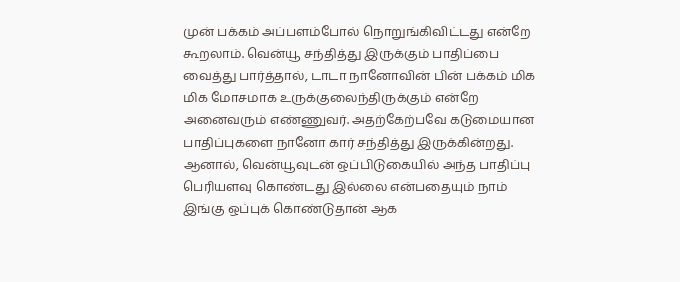முன் பக்கம் அப்பளம்போல் நொறுங்கிவிட்டது என்றே கூறலாம். வென்யூ சந்தித்து இருக்கும் பாதிப்பை வைத்து பார்த்தால், டாடா நானோவின் பின் பக்கம் மிக மிக மோசமாக உருக்குலைந்திருக்கும் என்றே அனைவரும் எண்ணுவர். அதற்கேற்பவே கடுமையான பாதிப்புகளை நானோ கார் சந்தித்து இருக்கின்றது.
ஆனால், வென்யூவுடன் ஒப்பிடுகையில் அந்த பாதிப்பு பெரியளவு கொண்டது இல்லை என்பதையும் நாம் இங்கு ஒப்புக் கொண்டுதான் ஆக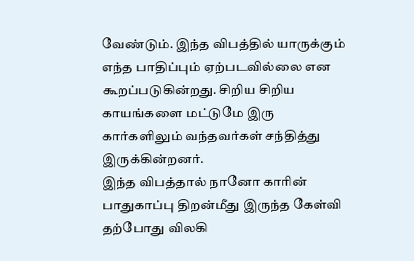வேண்டும். இந்த விபத்தில் யாருக்கும் எந்த பாதிப்பும் ஏற்படவில்லை என கூறப்படுகின்றது. சிறிய சிறிய காயங்களை மட்டுமே இரு கார்களிலும் வந்தவர்கள் சந்தித்து இருக்கின்றனர்.
இந்த விபத்தால் நானோ காரின் பாதுகாப்பு திறன்மீது இருந்த கேள்வி தற்போது விலகி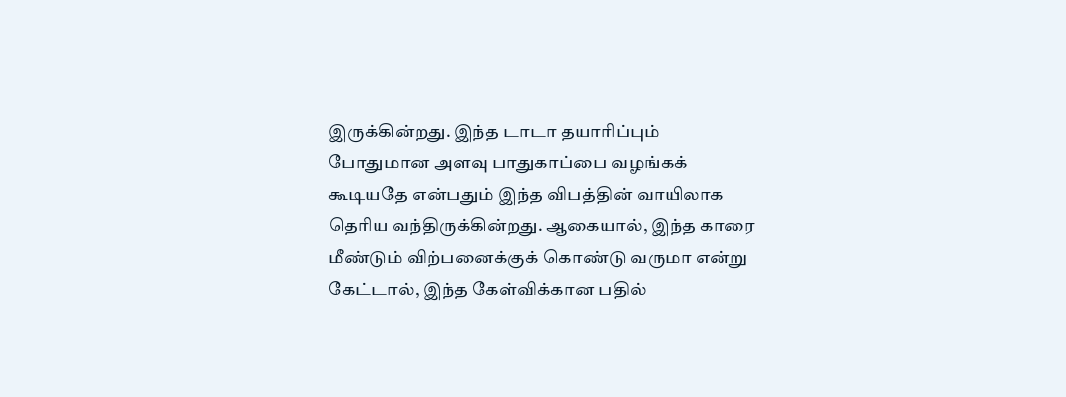இருக்கின்றது. இந்த டாடா தயாரிப்பும் போதுமான அளவு பாதுகாப்பை வழங்கக் கூடியதே என்பதும் இந்த விபத்தின் வாயிலாக தெரிய வந்திருக்கின்றது. ஆகையால், இந்த காரை மீண்டும் விற்பனைக்குக் கொண்டு வருமா என்று கேட்டால், இந்த கேள்விக்கான பதில்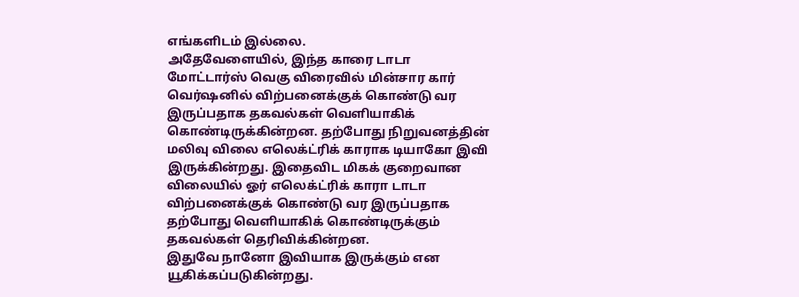எங்களிடம் இல்லை.
அதேவேளையில், இந்த காரை டாடா மோட்டார்ஸ் வெகு விரைவில் மின்சார கார் வெர்ஷனில் விற்பனைக்குக் கொண்டு வர இருப்பதாக தகவல்கள் வெளியாகிக் கொண்டிருக்கின்றன. தற்போது நிறுவனத்தின் மலிவு விலை எலெக்ட்ரிக் காராக டியாகோ இவி இருக்கின்றது. இதைவிட மிகக் குறைவான விலையில் ஓர் எலெக்ட்ரிக் காரா டாடா விற்பனைக்குக் கொண்டு வர இருப்பதாக தற்போது வெளியாகிக் கொண்டிருக்கும் தகவல்கள் தெரிவிக்கின்றன.
இதுவே நானோ இவியாக இருக்கும் என யூகிக்கப்படுகின்றது.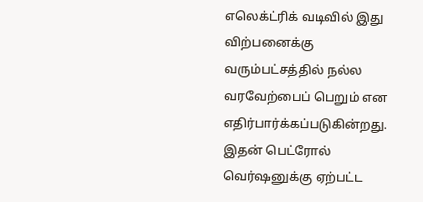எலெக்ட்ரிக் வடிவில் இது விற்பனைக்கு வரும்பட்சத்தில் நல்ல வரவேற்பைப் பெறும் என எதிர்பார்க்கப்படுகின்றது. இதன் பெட்ரோல் வெர்ஷனுக்கு ஏற்பட்ட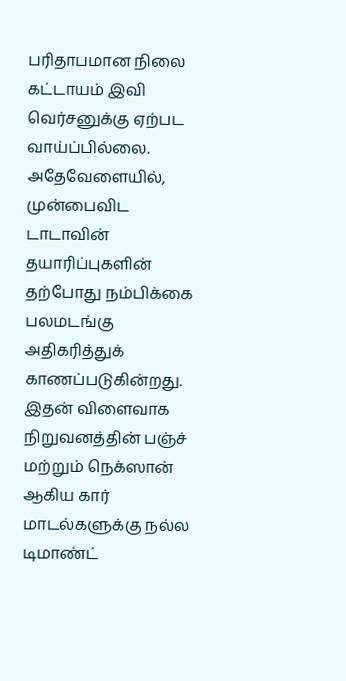பரிதாபமான நிலை கட்டாயம் இவி வெர்சனுக்கு ஏற்பட வாய்ப்பில்லை. அதேவேளையில், முன்பைவிட டாடாவின் தயாரிப்புகளின் தற்போது நம்பிக்கை பலமடங்கு அதிகரித்துக் காணப்படுகின்றது.
இதன் விளைவாக நிறுவனத்தின் பஞ்ச் மற்றும் நெக்ஸான் ஆகிய கார் மாடல்களுக்கு நல்ல டிமாண்ட்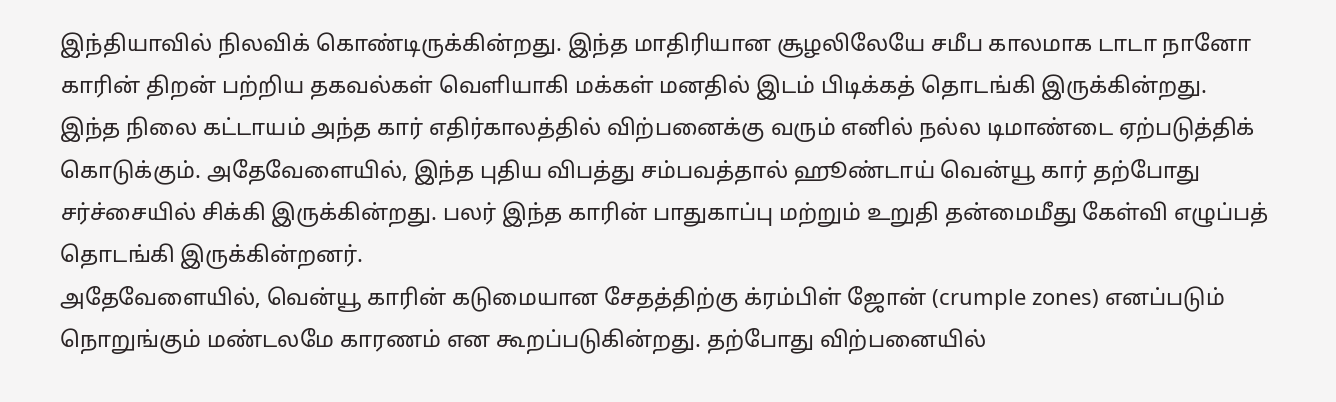இந்தியாவில் நிலவிக் கொண்டிருக்கின்றது. இந்த மாதிரியான சூழலிலேயே சமீப காலமாக டாடா நானோ காரின் திறன் பற்றிய தகவல்கள் வெளியாகி மக்கள் மனதில் இடம் பிடிக்கத் தொடங்கி இருக்கின்றது.
இந்த நிலை கட்டாயம் அந்த கார் எதிர்காலத்தில் விற்பனைக்கு வரும் எனில் நல்ல டிமாண்டை ஏற்படுத்திக் கொடுக்கும். அதேவேளையில், இந்த புதிய விபத்து சம்பவத்தால் ஹூண்டாய் வென்யூ கார் தற்போது சர்ச்சையில் சிக்கி இருக்கின்றது. பலர் இந்த காரின் பாதுகாப்பு மற்றும் உறுதி தன்மைமீது கேள்வி எழுப்பத் தொடங்கி இருக்கின்றனர்.
அதேவேளையில், வென்யூ காரின் கடுமையான சேதத்திற்கு க்ரம்பிள் ஜோன் (crumple zones) எனப்படும் நொறுங்கும் மண்டலமே காரணம் என கூறப்படுகின்றது. தற்போது விற்பனையில்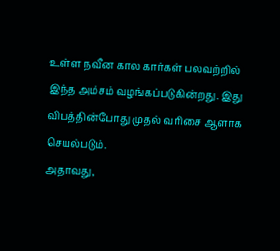உள்ள நவீன கால கார்கள் பலவற்றில் இந்த அம்சம் வழங்கப்படுகின்றது. இது விபத்தின்போது முதல் வரிசை ஆளாக செயல்படும்.
அதாவது,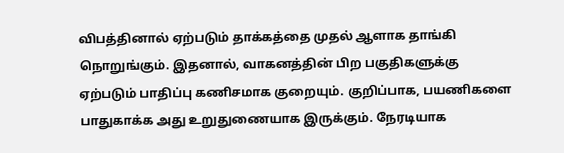விபத்தினால் ஏற்படும் தாக்கத்தை முதல் ஆளாக தாங்கி நொறுங்கும். இதனால், வாகனத்தின் பிற பகுதிகளுக்கு ஏற்படும் பாதிப்பு கணிசமாக குறையும். குறிப்பாக, பயணிகளை பாதுகாக்க அது உறுதுணையாக இருக்கும். நேரடியாக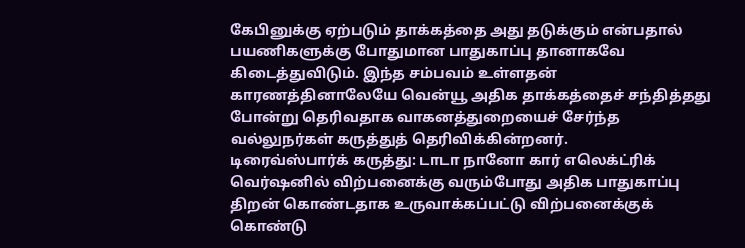கேபினுக்கு ஏற்படும் தாக்கத்தை அது தடுக்கும் என்பதால் பயணிகளுக்கு போதுமான பாதுகாப்பு தானாகவே கிடைத்துவிடும். இந்த சம்பவம் உள்ளதன் காரணத்தினாலேயே வென்யூ அதிக தாக்கத்தைச் சந்தித்தது போன்று தெரிவதாக வாகனத்துறையைச் சேர்ந்த வல்லுநர்கள் கருத்துத் தெரிவிக்கின்றனர்.
டிரைவ்ஸ்பார்க் கருத்து: டாடா நானோ கார் எலெக்ட்ரிக் வெர்ஷனில் விற்பனைக்கு வரும்போது அதிக பாதுகாப்பு திறன் கொண்டதாக உருவாக்கப்பட்டு விற்பனைக்குக் கொண்டு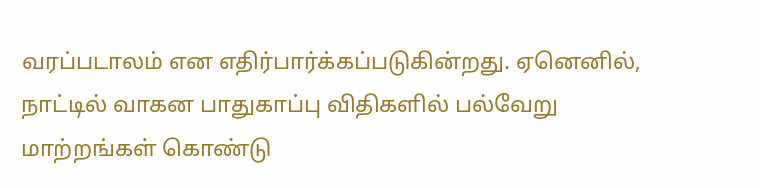வரப்படாலம் என எதிர்பார்க்கப்படுகின்றது. ஏனெனில், நாட்டில் வாகன பாதுகாப்பு விதிகளில் பல்வேறு மாற்றங்கள் கொண்டு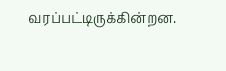வரப்பட்டிருக்கின்றன.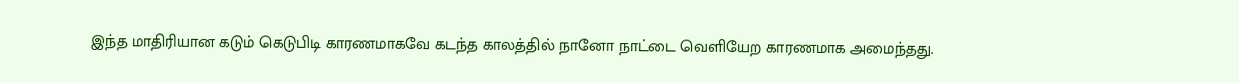இந்த மாதிரியான கடும் கெடுபிடி காரணமாகவே கடந்த காலத்தில் நானோ நாட்டை வெளியேற காரணமாக அமைந்தது.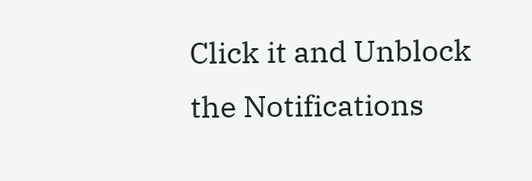Click it and Unblock the Notifications